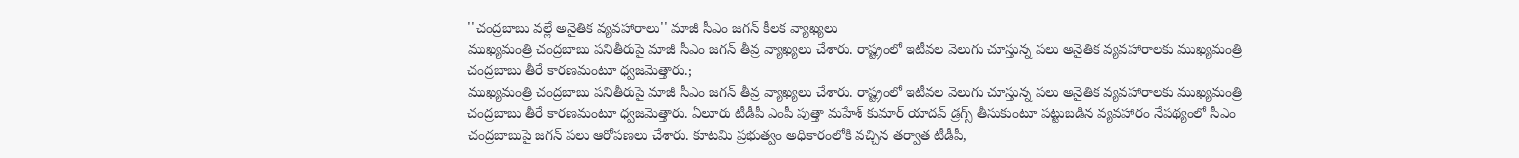''చంద్రబాబు వల్లే అనైతిక వ్యవహారాలు'' మాజీ సీఎం జగన్ కీలక వ్యాఖ్యలు
ముఖ్యమంత్రి చంద్రబాబు పనితీరుపై మాజీ సీఎం జగన్ తీవ్ర వ్యాఖ్యలు చేశారు. రాష్ట్రంలో ఇటీవల వెలుగు చూస్తున్న పలు అనైతిక వ్యవహారాలకు ముఖ్యమంత్రి చంద్రబాబు తీరే కారణమంటూ ధ్వజమెత్తారు.;
ముఖ్యమంత్రి చంద్రబాబు పనితీరుపై మాజీ సీఎం జగన్ తీవ్ర వ్యాఖ్యలు చేశారు. రాష్ట్రంలో ఇటీవల వెలుగు చూస్తున్న పలు అనైతిక వ్యవహారాలకు ముఖ్యమంత్రి చంద్రబాబు తీరే కారణమంటూ ధ్వజమెత్తారు. ఏలూరు టీడీపీ ఎంపీ పుత్తా మహేశ్ కుమార్ యాదవ్ డ్రగ్స్ తీసుకుంటూ పట్టుబడిన వ్యవహారం నేపథ్యంలో సీఎం చంద్రబాబుపై జగన్ పలు ఆరోపణలు చేశారు. కూటమి ప్రభుత్వం అధికారంలోకి వచ్చిన తర్వాత టీడీపీ,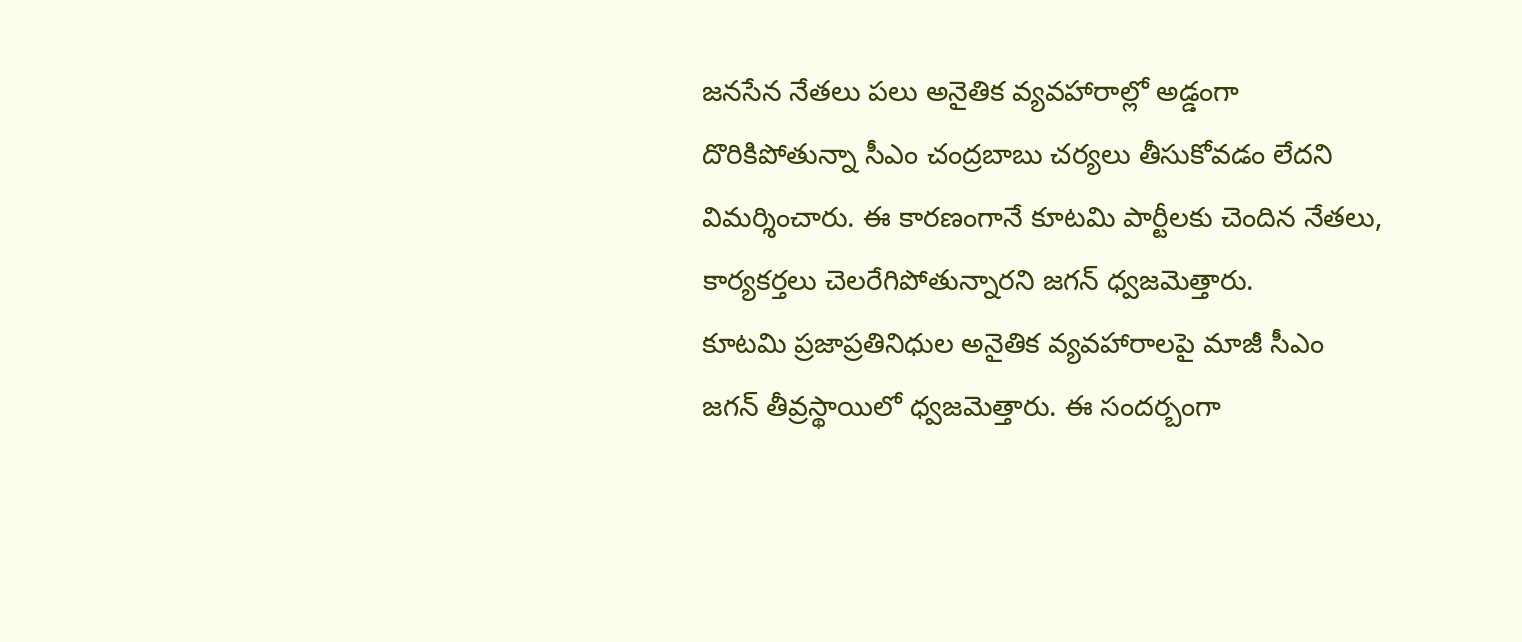జనసేన నేతలు పలు అనైతిక వ్యవహారాల్లో అడ్డంగా దొరికిపోతున్నా సీఎం చంద్రబాబు చర్యలు తీసుకోవడం లేదని విమర్శించారు. ఈ కారణంగానే కూటమి పార్టీలకు చెందిన నేతలు, కార్యకర్తలు చెలరేగిపోతున్నారని జగన్ ధ్వజమెత్తారు.
కూటమి ప్రజాప్రతినిధుల అనైతిక వ్యవహారాలపై మాజీ సీఎం జగన్ తీవ్రస్థాయిలో ధ్వజమెత్తారు. ఈ సందర్బంగా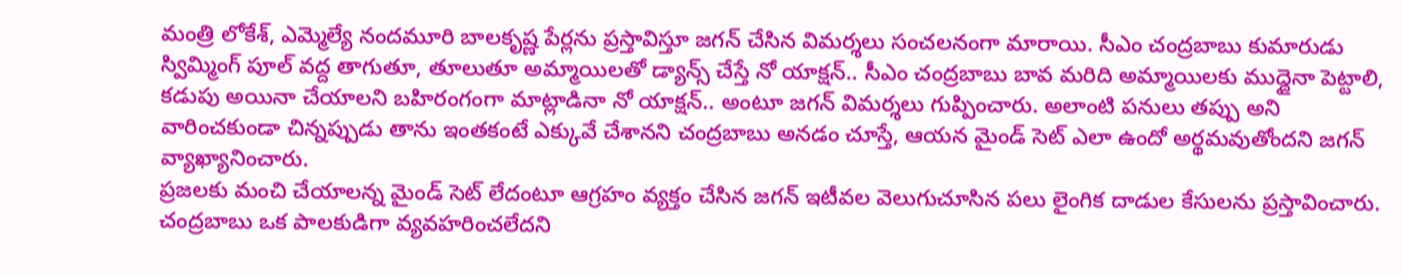మంత్రి లోకేశ్, ఎమ్మెల్యే నందమూరి బాలకృష్ణ పేర్లను ప్రస్తావిస్తూ జగన్ చేసిన విమర్శలు సంచలనంగా మారాయి. సీఎం చంద్రబాబు కుమారుడు స్విమ్మింగ్ పూల్ వద్ద తాగుతూ, తూలుతూ అమ్మాయిలతో డ్యాన్స్ చేస్తే నో యాక్షన్.. సీఎం చంద్రబాబు బావ మరిది అమ్మాయిలకు ముద్దైనా పెట్టాలి, కడుపు అయినా చేయాలని బహిరంగంగా మాట్లాడినా నో యాక్షన్.. అంటూ జగన్ విమర్శలు గుప్పించారు. అలాంటి పనులు తప్పు అని వారించకుండా చిన్నప్పుడు తాను ఇంతకంటే ఎక్కువే చేశానని చంద్రబాబు అనడం చూస్తే, ఆయన మైండ్ సెట్ ఎలా ఉందో అర్థమవుతోందని జగన్ వ్యాఖ్యానించారు.
ప్రజలకు మంచి చేయాలన్న మైండ్ సెట్ లేదంటూ ఆగ్రహం వ్యక్తం చేసిన జగన్ ఇటీవల వెలుగుచూసిన పలు లైంగిక దాడుల కేసులను ప్రస్తావించారు. చంద్రబాబు ఒక పాలకుడిగా వ్యవహరించలేదని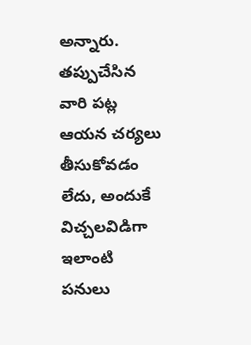అన్నారు. తప్పుచేసిన వారి పట్ల ఆయన చర్యలు తీసుకోవడం లేదు, అందుకే విచ్చలవిడిగా ఇలాంటి పనులు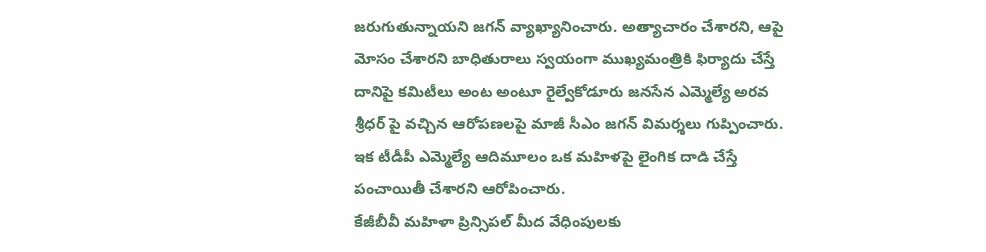జరుగుతున్నాయని జగన్ వ్యాఖ్యానించారు. అత్యాచారం చేశారని, ఆపై మోసం చేశారని బాధితురాలు స్వయంగా ముఖ్యమంత్రికి ఫిర్యాదు చేస్తే దానిపై కమిటీలు అంట అంటూ రైల్వేకోడూరు జనసేన ఎమ్మెల్యే అరవ శ్రీధర్ పై వచ్చిన ఆరోపణలపై మాజీ సీఎం జగన్ విమర్శలు గుప్పించారు. ఇక టీడీపీ ఎమ్మెల్యే ఆదిమూలం ఒక మహిళపై లైంగిక దాడి చేస్తే పంచాయితీ చేశారని ఆరోపించారు.
కేజీబీవీ మహిళా ప్రిన్సిపల్ మీద వేధింపులకు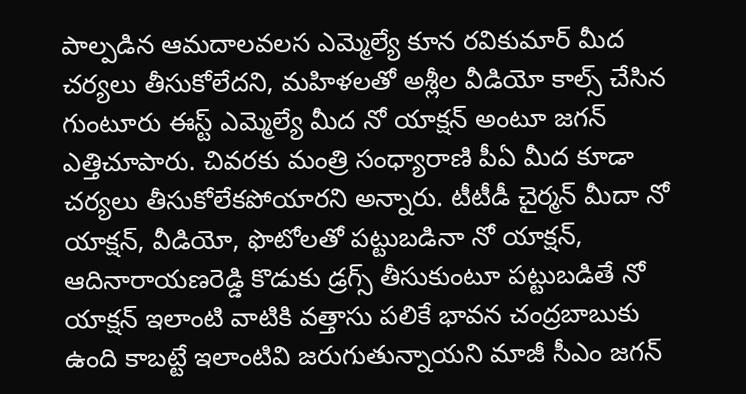పాల్పడిన ఆమదాలవలస ఎమ్మెల్యే కూన రవికుమార్ మీద చర్యలు తీసుకోలేదని, మహిళలతో అశ్లీల వీడియో కాల్స్ చేసిన గుంటూరు ఈస్ట్ ఎమ్మెల్యే మీద నో యాక్షన్ అంటూ జగన్ ఎత్తిచూపారు. చివరకు మంత్రి సంధ్యారాణి పీఏ మీద కూడా చర్యలు తీసుకోలేకపోయారని అన్నారు. టీటీడీ చైర్మన్ మీదా నో యాక్షన్, వీడియో, ఫొటోలతో పట్టుబడినా నో యాక్షన్, ఆదినారాయణరెడ్డి కొడుకు డ్రగ్స్ తీసుకుంటూ పట్టుబడితే నో యాక్షన్ ఇలాంటి వాటికి వత్తాసు పలికే భావన చంద్రబాబుకు ఉంది కాబట్టే ఇలాంటివి జరుగుతున్నాయని మాజీ సీఎం జగన్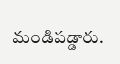మండిపడ్డారు.